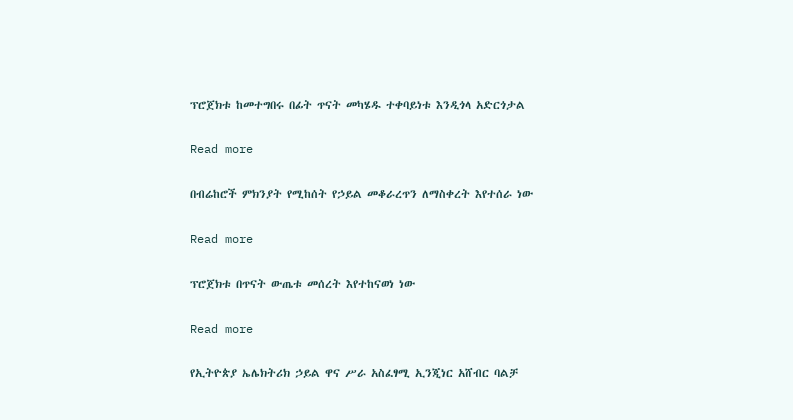ፕሮጀክቱ ከመተግበሩ በፊት ጥናት መካሄዱ ተቀባይነቱ እንዲጎላ አድርጎታል

Read more

በብሬከሮች ምክንያት የሚከሰት የኃይል መቆራረጥን ለማስቀረት እየተሰራ ነው

Read more

ፕሮጀክቱ በጥናት ውጤቱ መሰረት እየተከናወነ ነው

Read more

የኢትዮጵያ ኤሌክትሪክ ኃይል ዋና ሥራ አስፈፃሚ ኢንጂነር አሸብር ባልቻ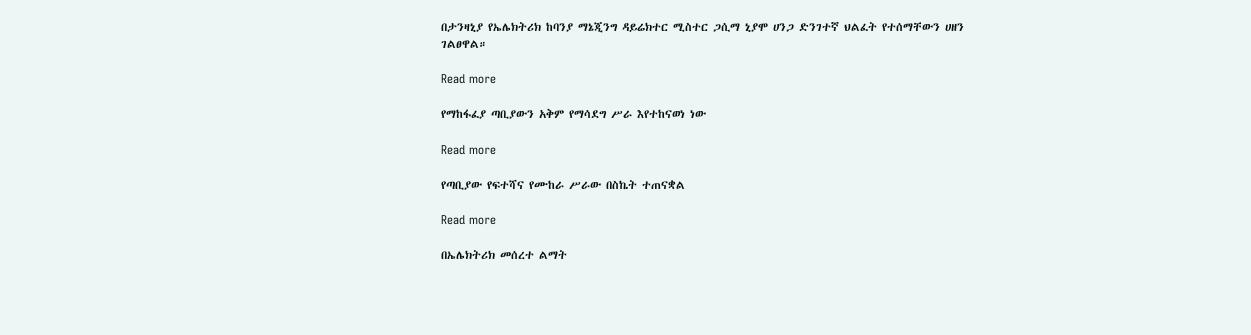በታንዛኒያ የኤሌክትሪክ ከባንያ ማኔጂንግ ዳይሬክተር ሚስተር ጋሲማ ኒያሞ ሀንጋ ድንገተኛ ህልፈት የተሰማቸውን ሀዘን ገልፀዋል።

Read more

የማከፋፈያ ጣቢያውን አቅም የማሳደግ ሥራ እየተከናወነ ነው

Read more

የጣቢያው የፍተሻና የሙከራ ሥራው በስኬት ተጠናቋል

Read more

በኤሌክትሪክ መሰረተ ልማት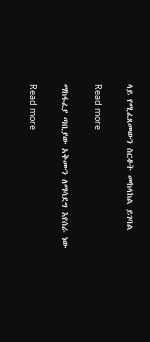ላይ የሚፈጸመውን ስርቆት መከላከል ይገባል

Read more

ማከፋፈያ ጣቢያው አቅሙን ለማሳደግ እየሰራ ነው

Read more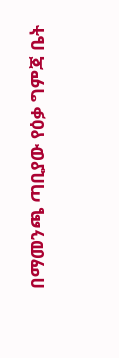በማመንጫ ጣቢያው የዕቃ ግምጃ ቤት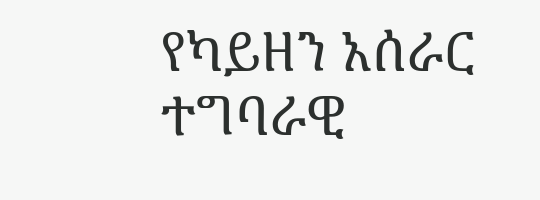የካይዘን አሰራር ተግባራዊ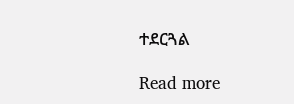ተደርጓል

Read more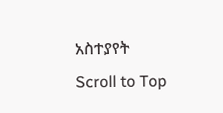አስተያየት
Scroll to Top